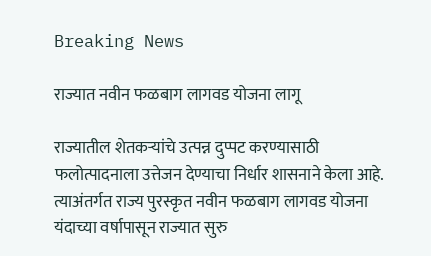Breaking News

राज्यात नवीन फळबाग लागवड योजना लागू

राज्यातील शेतकर्‍यांचे उत्पन्न दुप्पट करण्यासाठी फलोत्पादनाला उत्तेजन देण्याचा निर्धार शासनाने केला आहे. त्याअंतर्गत राज्य पुरस्कृत नवीन फळबाग लागवड योजना यंदाच्या वर्षापासून राज्यात सुरु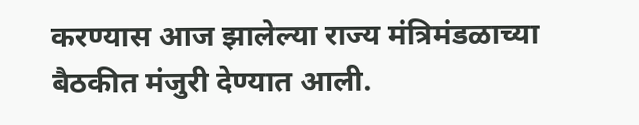करण्यास आज झालेल्या राज्य मंत्रिमंडळाच्या बैठकीत मंजुरी देण्यात आली.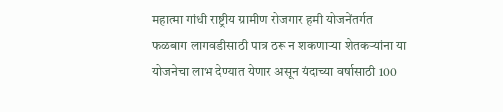महात्मा गांधी राष्ट्रीय ग्रामीण रोजगार हमी योजनेंतर्गत फळबाग लागवडीसाठी पात्र ठरू न शकणार्‍या शेतकर्‍यांना या योजनेचा लाभ देण्यात येणार असून यंदाच्या वर्षासाठी 100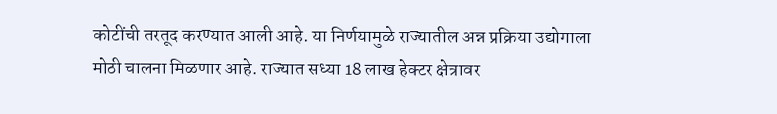कोटींची तरतूद करण्यात आली आहे. या निर्णयामुळे राज्यातील अन्न प्रक्रिया उद्योगाला मोठी चालना मिळणार आहे. राज्यात सध्या 18 लाख हेक्टर क्षेत्रावर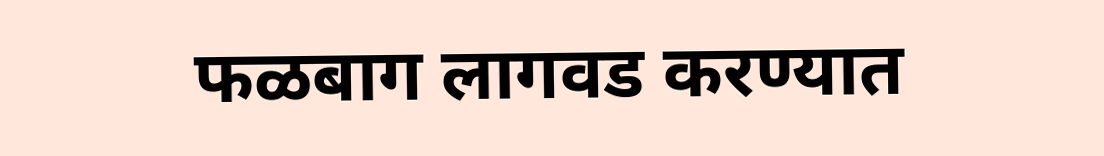फळबाग लागवड करण्यात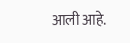आली आहे.